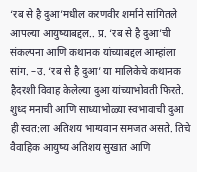‘रब से है दुआ’मधील करणवीर शर्माने सांगितले आपल्या आयुष्याबद्दल.. प्र. ‘रब से है दुआ’ची संकल्पना आणि कथानक यांच्याबद्दल आम्हांला सांग. –उ. ‘रब से है दुआ’ या मालिकेचे कथानक हैदरशी विवाह केलेल्या दुआ यांच्याभोवती फिरते. शुध्द मनाची आणि साध्याभोळ्या स्वभावाची दुआ ही स्वत:ला अतिशय भाग्यवान समजत असते. तिचे वैवाहिक आयुष्य अतिशय सुखात आणि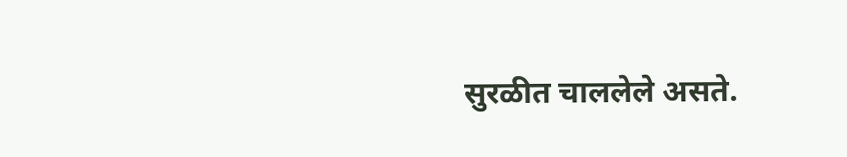सुरळीत चाललेले असते.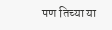पण तिच्या या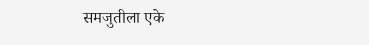समजुतीला एके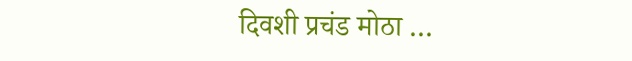दिवशी प्रचंड मोठा …